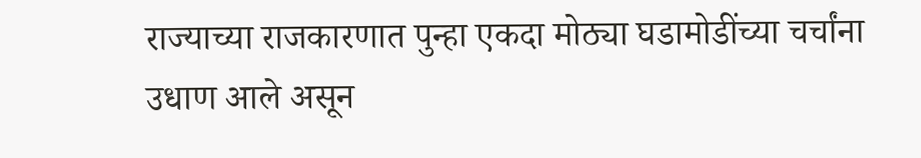राज्याच्या राजकारणात पुन्हा एकदा मोठ्या घडामोडींच्या चर्चांना उधाण आले असून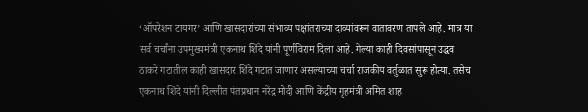‘ऑपरेशन टायगर’ आणि खासदारांच्या संभाव्य पक्षांतराच्या दाव्यांवरून वातावरण तापले आहे. मात्र या सर्व चर्चांना उपमुख्यमंत्री एकनाथ शिंदे यांनी पूर्णविराम दिला आहे. गेल्या काही दिवसांपासून उद्धव ठाकरे गटातील काही खासदार शिंदे गटात जाणार असल्याच्या चर्चा राजकीय वर्तुळात सुरू होत्या. तसेच एकनाथ शिंदे यांनी दिल्लीत पंतप्रधान नरेंद्र मोदी आणि केंद्रीय गृहमंत्री अमित शाह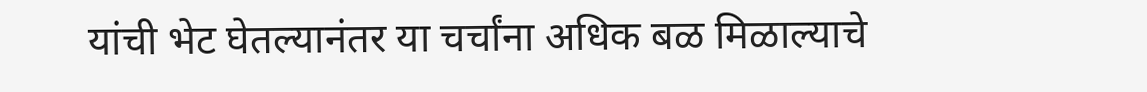यांची भेट घेतल्यानंतर या चर्चांना अधिक बळ मिळाल्याचे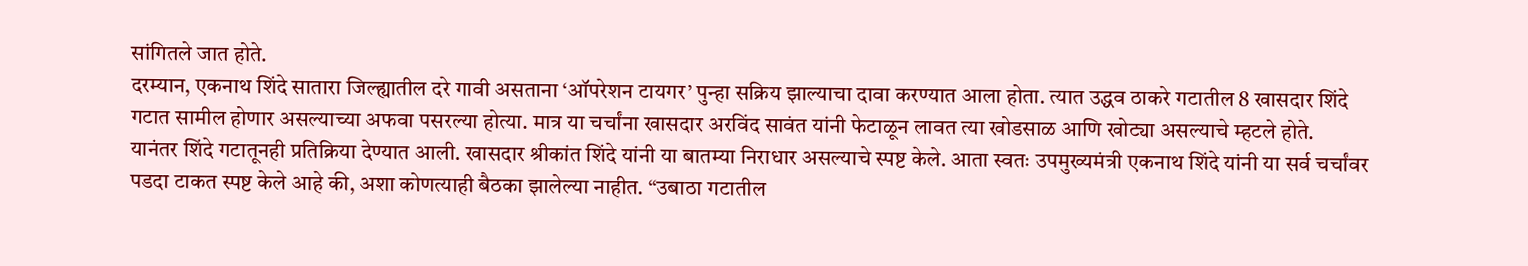सांगितले जात होते.
दरम्यान, एकनाथ शिंदे सातारा जिल्ह्यातील दरे गावी असताना ‘ऑपरेशन टायगर’ पुन्हा सक्रिय झाल्याचा दावा करण्यात आला होता. त्यात उद्धव ठाकरे गटातील 8 खासदार शिंदे गटात सामील होणार असल्याच्या अफवा पसरल्या होत्या. मात्र या चर्चांना खासदार अरविंद सावंत यांनी फेटाळून लावत त्या खोडसाळ आणि खोट्या असल्याचे म्हटले होते.
यानंतर शिंदे गटातूनही प्रतिक्रिया देण्यात आली. खासदार श्रीकांत शिंदे यांनी या बातम्या निराधार असल्याचे स्पष्ट केले. आता स्वतः उपमुख्यमंत्री एकनाथ शिंदे यांनी या सर्व चर्चांवर पडदा टाकत स्पष्ट केले आहे की, अशा कोणत्याही बैठका झालेल्या नाहीत. “उबाठा गटातील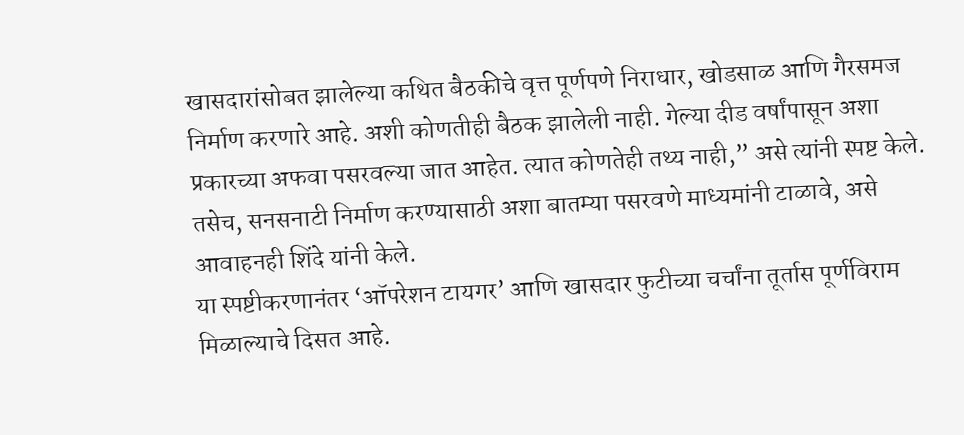खासदारांसोबत झालेल्या कथित बैठकीचे वृत्त पूर्णपणे निराधार, खोडसाळ आणि गैरसमज निर्माण करणारे आहे. अशी कोणतीही बैठक झालेली नाही. गेल्या दीड वर्षांपासून अशा प्रकारच्या अफवा पसरवल्या जात आहेत. त्यात कोणतेही तथ्य नाही,” असे त्यांनी स्पष्ट केले. तसेच, सनसनाटी निर्माण करण्यासाठी अशा बातम्या पसरवणे माध्यमांनी टाळावे, असे आवाहनही शिंदे यांनी केले.
या स्पष्टीकरणानंतर ‘ऑपरेशन टायगर’ आणि खासदार फुटीच्या चर्चांना तूर्तास पूर्णविराम मिळाल्याचे दिसत आहे.